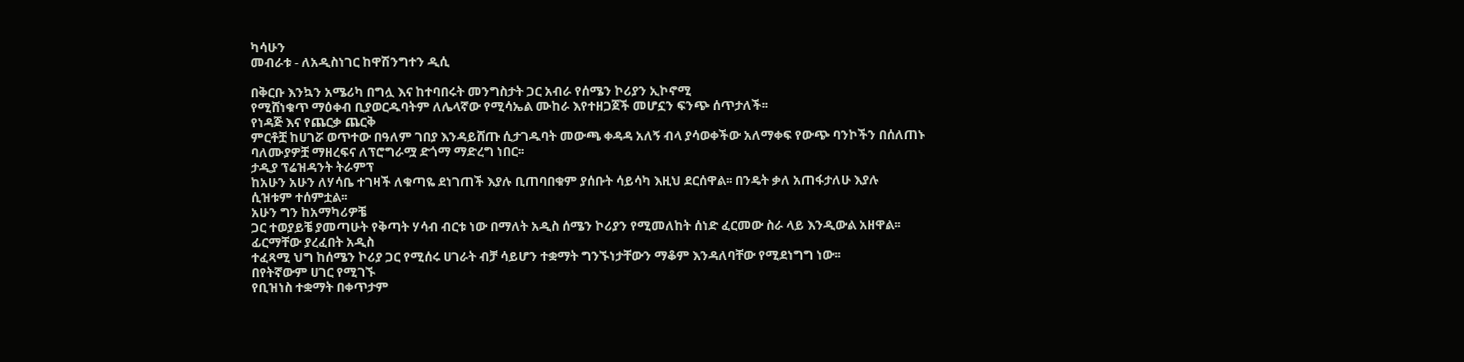ካሳሁን
መብራቱ - ለአዲስነገር ከዋሽንግተን ዲሲ

በቅርቡ እንኳን አሜሪካ በግሏ እና ከተባበሩት መንግስታት ጋር አብራ የሰሜን ኮሪያን ኢኮኖሚ
የሚሸነቁጥ ማዕቀብ ቢያወርዱባትም ለሌላኛው የሚሳኤል ሙከራ እየተዘጋጀች መሆኗን ፍንጭ ሰጥታለች፡፡
የነዳጅ እና የጨርቃ ጨርቅ
ምርቶቿ ከሀገሯ ወጥተው በዓለም ገበያ እንዳይሸጡ ሲታገዱባት መውጫ ቀዳዳ አለኝ ብላ ያሳወቀችው አለማቀፍ የውጭ ባንኮችን በሰለጠኑ
ባለሙያዎቿ ማዘረፍና ለፕሮግራሟ ድጎማ ማድረግ ነበር፡፡
ታዲያ ፕሬዝዳንት ትራምፕ
ከአሁን አሁን ለሃሳቤ ተገዛች ለቁጣዬ ደነገጠች እያሉ ቢጠባበቁም ያሰቡት ሳይሳካ እዚህ ደርሰዋል፡፡ በንዴት ቃለ አጠፋታለሁ እያሉ
ሲዝቱም ተሰምቷል፡፡
አሁን ግን ከአማካሪዎቼ
ጋር ተወያይቼ ያመጣሁት የቅጣት ሃሳብ ብርቱ ነው በማለት አዲስ ሰሜን ኮሪያን የሚመለከት ሰነድ ፈርመው ስራ ላይ እንዲውል አዘዋል፡፡
ፊርማቸው ያረፈበት አዲስ
ተፈጻሚ ህግ ከሰሜን ኮሪያ ጋር የሚሰሩ ሀገራት ብቻ ሳይሆን ተቋማት ግንኙነታቸውን ማቆም እንዳለባቸው የሚደነግግ ነው፡፡
በየትኛውም ሀገር የሚገኙ
የቢዝነስ ተቋማት በቀጥታም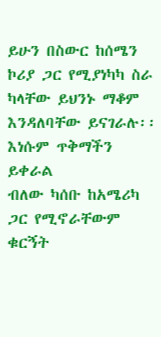ይሁን በስውር ከሰሜን ኮሪያ ጋር የሚያነካካ ስራ ካላቸው ይህንኑ ማቆም እንዳለባቸው ይናገራሉ፡፡
እነሱም ጥቅማችን ይቀራል
ብለው ካሰቡ ከአሜሪካ ጋር የሚኖራቸውም ቁርኝት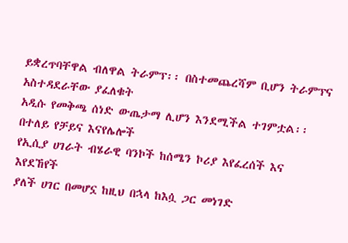ይቋረጥባቸዋል ብለዋል ትራምፕ፡፡ በስተመጨረሻም ቢሆን ትራምፕና አስተዳደራቸው ያፈለቁት
አዲሱ የመቅጫ ሰነድ ውጤታማ ሊሆን እንደሚችል ተገምቷል፡፡
በተለይ የቻይና እናየሌሎች
የኢሲያ ሀገራት ብሄራዊ ባንኮች ከሰሜን ኮሪያ እየፈረሰች እና እየደኸየች
ያለች ሀገር በመሆኗ ከዚህ በኋላ ከእሷ ጋር መነገድ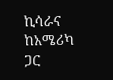ኪሳራና ከአሜሪካ ጋር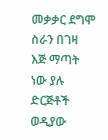መቃቃር ደግሞ ስራን በገዛ እጅ ማጣት ነው ያሉ ድርጅቶች ወዲያው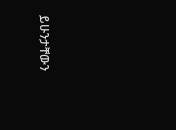ይሁንታቸውን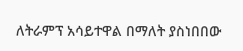ለትራምፕ አሳይተዋል በማለት ያስነበበው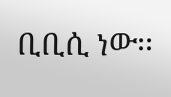ቢቢሲ ነው፡፡